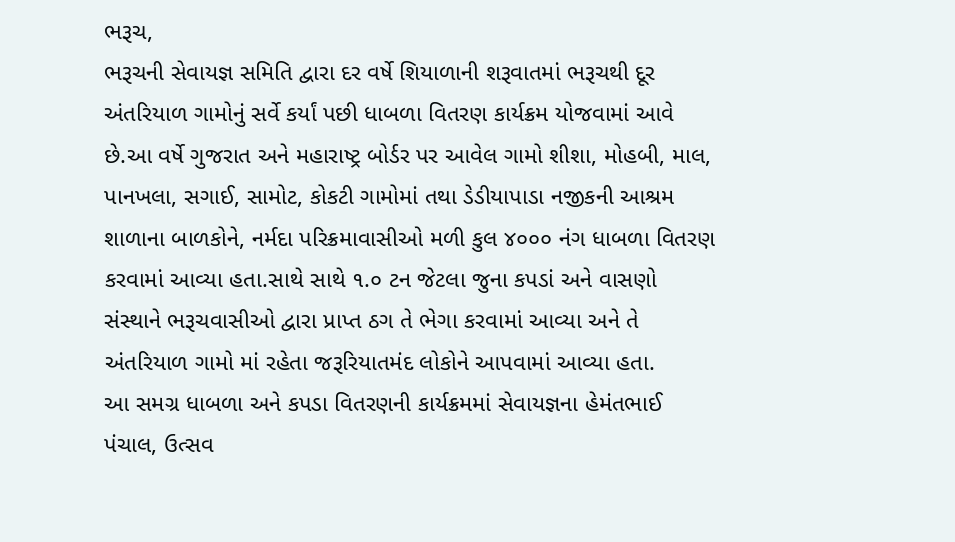ભરૂચ,
ભરૂચની સેવાયજ્ઞ સમિતિ દ્વારા દર વર્ષે શિયાળાની શરૂવાતમાં ભરૂચથી દૂર અંતરિયાળ ગામોનું સર્વે કર્યાં પછી ધાબળા વિતરણ કાર્યક્રમ યોજવામાં આવે છે.આ વર્ષે ગુજરાત અને મહારાષ્ટ્ર બોર્ડર પર આવેલ ગામો શીશા, મોહબી, માલ, પાનખલા, સગાઈ, સામોટ, કોકટી ગામોમાં તથા ડેડીયાપાડા નજીકની આશ્રમ શાળાના બાળકોને, નર્મદા પરિક્રમાવાસીઓ મળી કુલ ૪૦૦૦ નંગ ધાબળા વિતરણ કરવામાં આવ્યા હતા.સાથે સાથે ૧.૦ ટન જેટલા જુના કપડાં અને વાસણો સંસ્થાને ભરૂચવાસીઓ દ્વારા પ્રાપ્ત ઠગ તે ભેગા કરવામાં આવ્યા અને તે અંતરિયાળ ગામો માં રહેતા જરૂરિયાતમંદ લોકોને આપવામાં આવ્યા હતા.
આ સમગ્ર ધાબળા અને કપડા વિતરણની કાર્યક્રમમાં સેવાયજ્ઞના હેમંતભાઈ પંચાલ, ઉત્સવ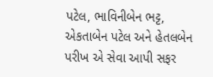પટેલ, ભાવિનીબેન ભટ્ટ, એકતાબેન પટેલ અને હેતલબેન પરીખ એ સેવા આપી સફર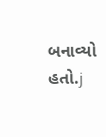બનાવ્યો હતો.j